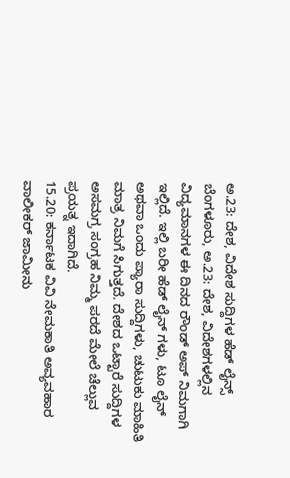ಅ.23: ದೇಶ, ವಿದೇಶ ಸುದ್ದಿಗಳ ಹೆಡ್ ಲೈನ್ಸ್
ಬೆಂಗಳೂರು, ಅ.23: ದೇಶ, ವಿದೇಶಗಳಲ್ಲಿನ ವಿದ್ಯಮಾನಗಳ ಈ ದಿನದ ರೌಂಡ್ ಅಪ್ ನಿಮಗಾಗಿ ಇಲ್ಲಿದೆ. ಇಲ್ಲಿ ಬರೀ ಹೆಡ್ ಲೈನ್ ಗಳು, ಟೂ ಲೈನ್ ಅಥವಾ ಒಂದು ಪ್ಯಾರಾ ಸುದ್ದಿಗಳು, ಚುಟುಕು ಮಾಹಿತಿ ಮಾತ್ರ ನಿಮಗೆ ಸಿಗುತ್ತದೆ. ದೇಶದ ಒಟ್ಟಾರೆ ಸುದ್ದಿಗಳ ಅಸಮಗ್ರ ಸಂಗ್ರಹ ನಿಮ್ಮ ಪರದೆ ಮೇಲೆ ಚೆಲ್ಲುವ ಪ್ರಯತ್ನ ಇದಾಗಿದೆ.
15.20: ಕರ್ನಾಟಕ ವಿವಿ ನೇಮಕಾತಿ ಅವ್ಯವಹಾರ ವಾಲೀಕರ್ ಜಾಮೀನು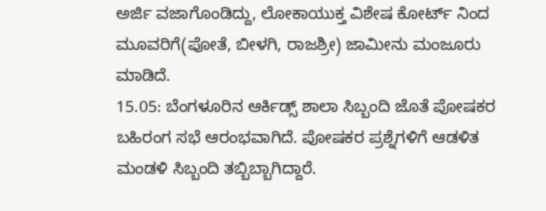ಅರ್ಜಿ ವಜಾಗೊಂಡಿದ್ದು, ಲೋಕಾಯುಕ್ತ ವಿಶೇಷ ಕೋರ್ಟ್ ನಿಂದ ಮೂವರಿಗೆ(ಪೋತೆ, ಬೀಳಗಿ, ರಾಜಶ್ರೀ) ಜಾಮೀನು ಮಂಜೂರು ಮಾಡಿದೆ.
15.05: ಬೆಂಗಳೂರಿನ ಆರ್ಕಿಡ್ಸ್ ಶಾಲಾ ಸಿಬ್ಬಂದಿ ಜೊತೆ ಪೋಷಕರ ಬಹಿರಂಗ ಸಭೆ ಆರಂಭವಾಗಿದೆ. ಪೋಷಕರ ಪ್ರಶ್ನೆಗಳಿಗೆ ಆಡಳಿತ ಮಂಡಳಿ ಸಿಬ್ಬಂದಿ ತಬ್ಬಿಬ್ಬಾಗಿದ್ದಾರೆ.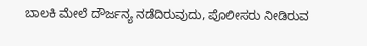ಬಾಲಕಿ ಮೇಲೆ ದೌರ್ಜನ್ಯ ನಡೆದಿರುವುದು, ಪೊಲೀಸರು ನೀಡಿರುವ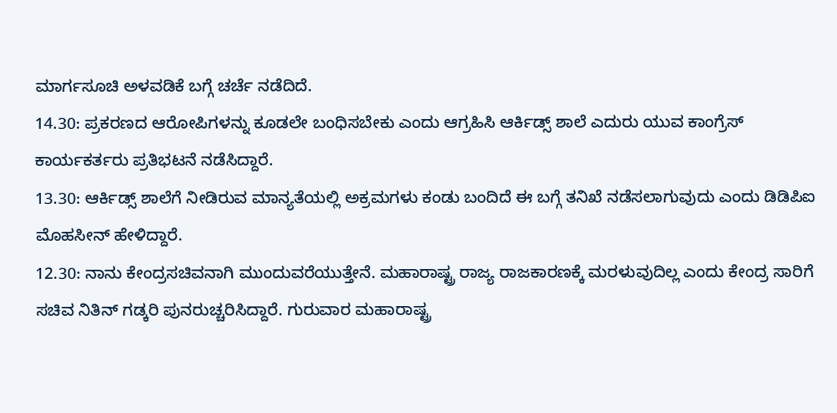ಮಾರ್ಗಸೂಚಿ ಅಳವಡಿಕೆ ಬಗ್ಗೆ ಚರ್ಚೆ ನಡೆದಿದೆ.
14.30: ಪ್ರಕರಣದ ಆರೋಪಿಗಳನ್ನು ಕೂಡಲೇ ಬಂಧಿಸಬೇಕು ಎಂದು ಆಗ್ರಹಿಸಿ ಆರ್ಕಿಡ್ಸ್ ಶಾಲೆ ಎದುರು ಯುವ ಕಾಂಗ್ರೆಸ್ ಕಾರ್ಯಕರ್ತರು ಪ್ರತಿಭಟನೆ ನಡೆಸಿದ್ದಾರೆ.
13.30: ಆರ್ಕಿಡ್ಸ್ ಶಾಲೆಗೆ ನೀಡಿರುವ ಮಾನ್ಯತೆಯಲ್ಲಿ ಅಕ್ರಮಗಳು ಕಂಡು ಬಂದಿದೆ ಈ ಬಗ್ಗೆ ತನಿಖೆ ನಡೆಸಲಾಗುವುದು ಎಂದು ಡಿಡಿಪಿಐ ಮೊಹಸೀನ್ ಹೇಳಿದ್ದಾರೆ.
12.30: ನಾನು ಕೇಂದ್ರಸಚಿವನಾಗಿ ಮುಂದುವರೆಯುತ್ತೇನೆ. ಮಹಾರಾಷ್ಟ್ರ ರಾಜ್ಯ ರಾಜಕಾರಣಕ್ಕೆ ಮರಳುವುದಿಲ್ಲ ಎಂದು ಕೇಂದ್ರ ಸಾರಿಗೆ ಸಚಿವ ನಿತಿನ್ ಗಡ್ಕರಿ ಪುನರುಚ್ಚರಿಸಿದ್ದಾರೆ. ಗುರುವಾರ ಮಹಾರಾಷ್ಟ್ರ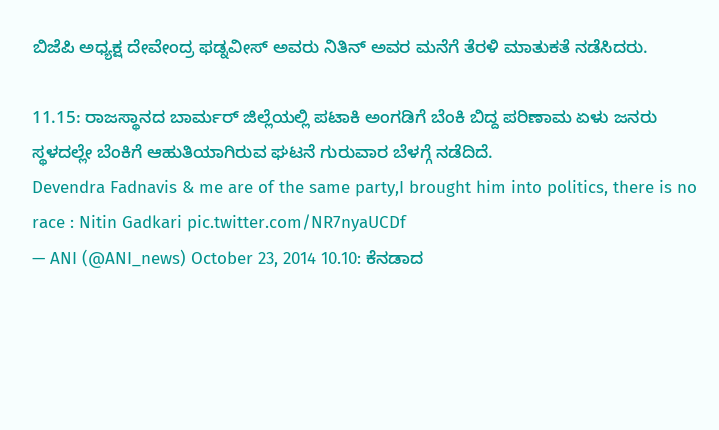ಬಿಜೆಪಿ ಅಧ್ಯಕ್ಷ ದೇವೇಂದ್ರ ಫಡ್ನವೀಸ್ ಅವರು ನಿತಿನ್ ಅವರ ಮನೆಗೆ ತೆರಳಿ ಮಾತುಕತೆ ನಡೆಸಿದರು.

11.15: ರಾಜಸ್ಥಾನದ ಬಾರ್ಮರ್ ಜಿಲ್ಲೆಯಲ್ಲಿ ಪಟಾಕಿ ಅಂಗಡಿಗೆ ಬೆಂಕಿ ಬಿದ್ದ ಪರಿಣಾಮ ಏಳು ಜನರು ಸ್ಥಳದಲ್ಲೇ ಬೆಂಕಿಗೆ ಆಹುತಿಯಾಗಿರುವ ಘಟನೆ ಗುರುವಾರ ಬೆಳಗ್ಗೆ ನಡೆದಿದೆ.
Devendra Fadnavis & me are of the same party,I brought him into politics, there is no race : Nitin Gadkari pic.twitter.com/NR7nyaUCDf
— ANI (@ANI_news) October 23, 2014 10.10: ಕೆನಡಾದ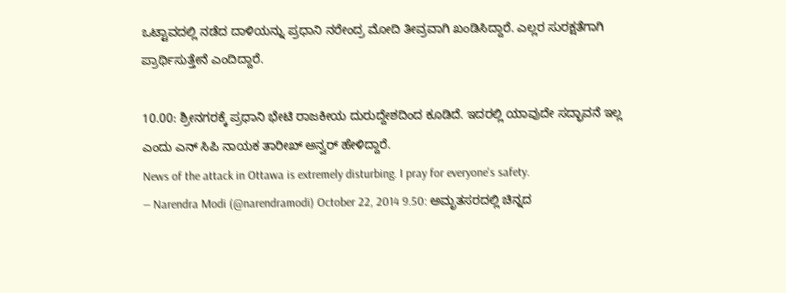ಒಟ್ಟಾವದಲ್ಲಿ ನಡೆದ ದಾಳಿಯನ್ನು ಪ್ರಧಾನಿ ನರೇಂದ್ರ ಮೋದಿ ತೀವ್ರವಾಗಿ ಖಂಡಿಸಿದ್ದಾರೆ. ಎಲ್ಲರ ಸುರಕ್ಷತೆಗಾಗಿ ಪ್ರಾರ್ಥಿಸುತ್ತೇನೆ ಎಂದಿದ್ದಾರೆ.

10.00: ಶ್ರೀನಗರಕ್ಕೆ ಪ್ರಧಾನಿ ಭೇಟಿ ರಾಜಕೀಯ ದುರುದ್ದೇಶದಿಂದ ಕೂಡಿದೆ. ಇದರಲ್ಲಿ ಯಾವುದೇ ಸದ್ಭಾವನೆ ಇಲ್ಲ ಎಂದು ಎನ್ ಸಿಪಿ ನಾಯಕ ತಾರೀಖ್ ಅನ್ವರ್ ಹೇಳಿದ್ದಾರೆ.
News of the attack in Ottawa is extremely disturbing. I pray for everyone's safety.
— Narendra Modi (@narendramodi) October 22, 2014 9.50: ಅಮೃತಸರದಲ್ಲಿ ಚಿನ್ನದ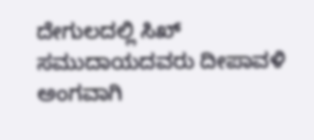ದೇಗುಲದಲ್ಲಿ ಸಿಖ್ ಸಮುದಾಯದವರು ದೀಪಾವಳಿ ಅಂಗವಾಗಿ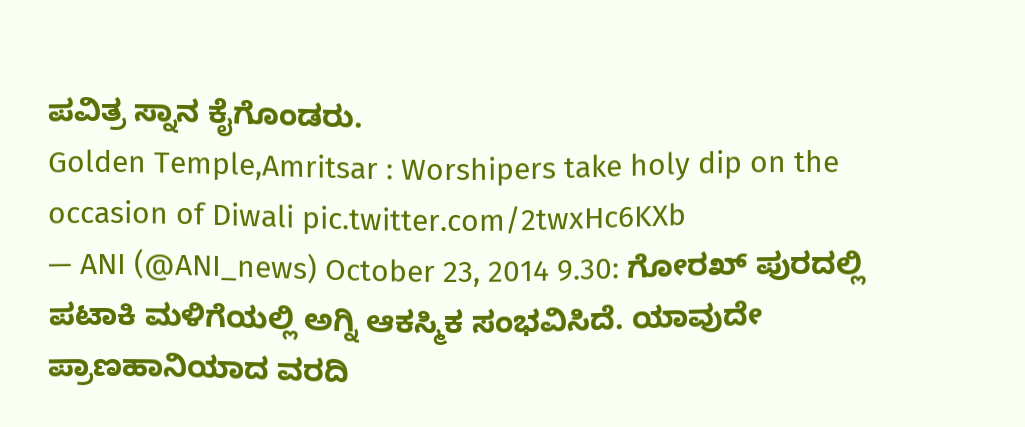ಪವಿತ್ರ ಸ್ನಾನ ಕೈಗೊಂಡರು.
Golden Temple,Amritsar : Worshipers take holy dip on the occasion of Diwali pic.twitter.com/2twxHc6KXb
— ANI (@ANI_news) October 23, 2014 9.30: ಗೋರಖ್ ಪುರದಲ್ಲಿ ಪಟಾಕಿ ಮಳಿಗೆಯಲ್ಲಿ ಅಗ್ನಿ ಆಕಸ್ಮಿಕ ಸಂಭವಿಸಿದೆ. ಯಾವುದೇ ಪ್ರಾಣಹಾನಿಯಾದ ವರದಿ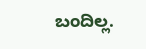ಬಂದಿಲ್ಲ.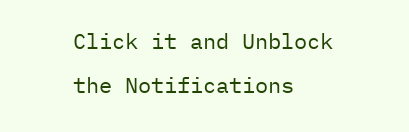Click it and Unblock the Notifications